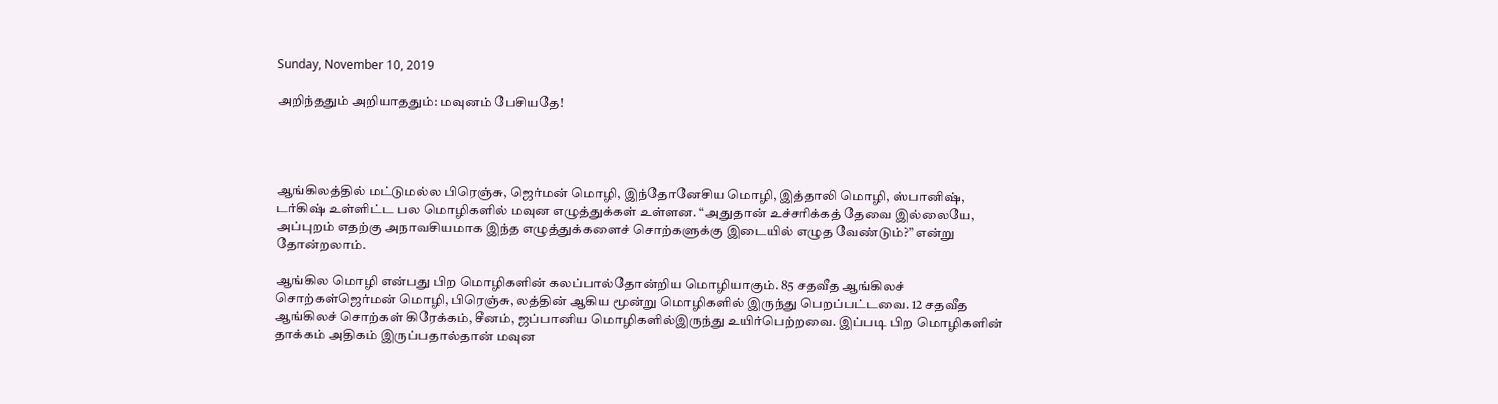Sunday, November 10, 2019

அறிந்ததும் அறியாததும்: மவுனம் பேசியதே!




ஆங்கிலத்தில் மட்டுமல்ல பிரெஞ்சு, ஜெர்மன் மொழி, இந்தோனேசிய மொழி, இத்தாலி மொழி, ஸ்பானிஷ், டர்கிஷ் உள்ளிட்ட பல மொழிகளில் மவுன எழுத்துக்கள் உள்ளன. “அதுதான் உச்சரிக்கத் தேவை இல்லையே, அப்புறம் எதற்கு அநாவசியமாக இந்த எழுத்துக்களைச் சொற்களுக்கு இடையில் எழுத வேண்டும்?” என்று தோன்றலாம்.

ஆங்கில மொழி என்பது பிற மொழிகளின் கலப்பால்தோன்றிய மொழியாகும். 85 சதவீத ஆங்கிலச் சொற்கள்ஜெர்மன் மொழி, பிரெஞ்சு, லத்தின் ஆகிய மூன்று மொழிகளில் இருந்து பெறப்பட்டவை. 12 சதவீத ஆங்கிலச் சொற்கள் கிரேக்கம், சீனம், ஜப்பானிய மொழிகளில்இருந்து உயிர்பெற்றவை. இப்படி பிற மொழிகளின் தாக்கம் அதிகம் இருப்பதால்தான் மவுன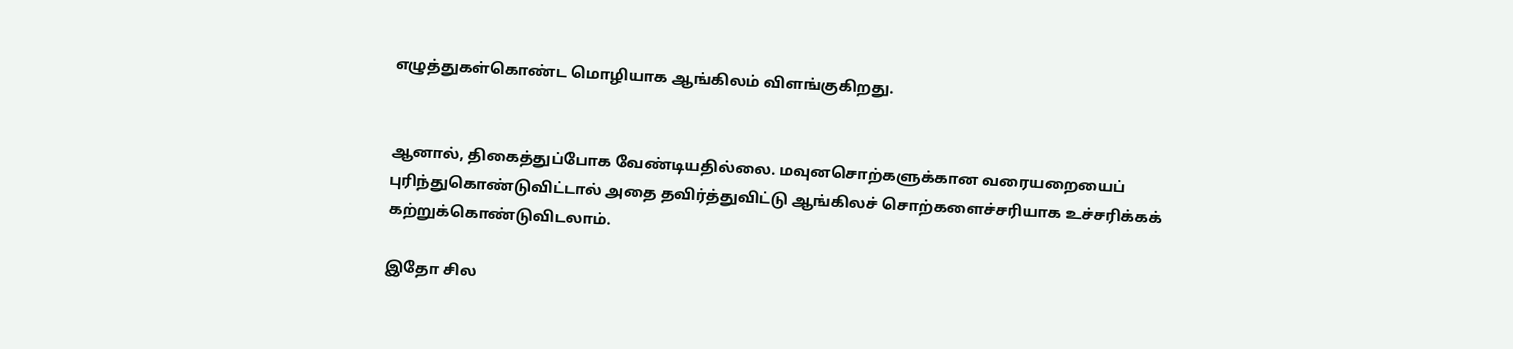எழுத்துகள்கொண்ட மொழியாக ஆங்கிலம் விளங்குகிறது.


ஆனால், திகைத்துப்போக வேண்டியதில்லை. மவுனசொற்களுக்கான வரையறையைப் புரிந்துகொண்டுவிட்டால் அதை தவிர்த்துவிட்டு ஆங்கிலச் சொற்களைச்சரியாக உச்சரிக்கக் கற்றுக்கொண்டுவிடலாம்.

இதோ சில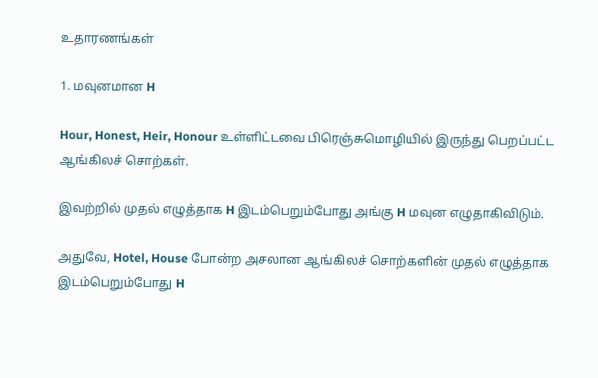உதாரணங்கள்

1. மவுனமான H

Hour, Honest, Heir, Honour உள்ளிட்டவை பிரெஞ்சுமொழியில் இருந்து பெறப்பட்ட ஆங்கிலச் சொற்கள்.

இவற்றில் முதல் எழுத்தாக H இடம்பெறும்போது அங்கு H மவுன எழுதாகிவிடும்.

அதுவே, Hotel, House போன்ற அசலான ஆங்கிலச் சொற்களின் முதல் எழுத்தாக இடம்பெறும்போது H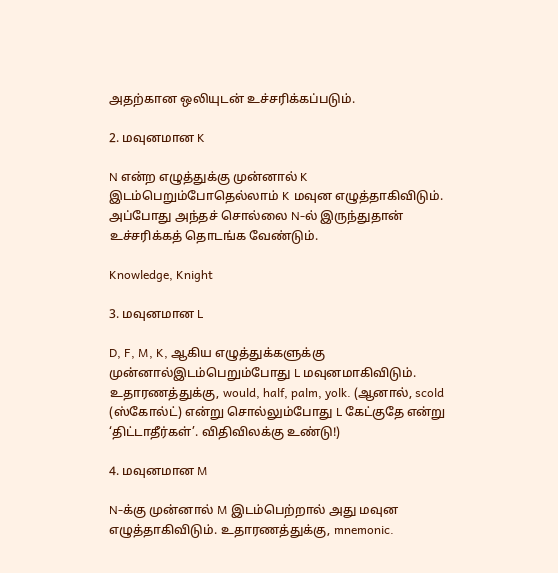அதற்கான ஒலியுடன் உச்சரிக்கப்படும்.

2. மவுனமான K

N என்ற எழுத்துக்கு முன்னால் K இடம்பெறும்போதெல்லாம் K மவுன எழுத்தாகிவிடும். அப்போது அந்தச் சொல்லை N-ல் இருந்துதான் உச்சரிக்கத் தொடங்க வேண்டும்.

Knowledge, Knight

3. மவுனமான L

D, F, M, K, ஆகிய எழுத்துக்களுக்கு முன்னால்இடம்பெறும்போது L மவுனமாகிவிடும். உதாரணத்துக்கு, would, half, palm, yolk. (ஆனால், scold (ஸ்கோல்ட்) என்று சொல்லும்போது L கேட்குதே என்று ‘திட்டாதீர்கள்’. விதிவிலக்கு உண்டு!)

4. மவுனமான M

N-க்கு முன்னால் M இடம்பெற்றால் அது மவுன எழுத்தாகிவிடும். உதாரணத்துக்கு, mnemonic.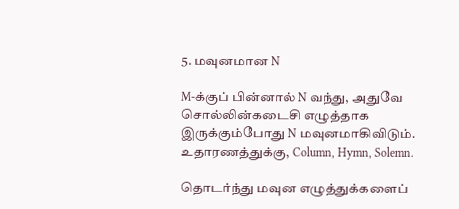5. மவுனமான N

M-க்குப் பின்னால் N வந்து, அதுவே சொல்லின்கடைசி எழுத்தாக இருக்கும்போது N மவுனமாகிவிடும். உதாரணத்துக்கு, Column, Hymn, Solemn.

தொடர்ந்து மவுன எழுத்துக்களைப்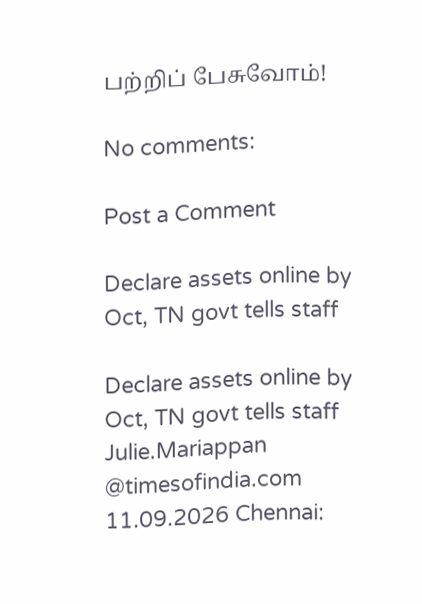பற்றிப் பேசுவோம்!

No comments:

Post a Comment

Declare assets online by Oct, TN govt tells staff

Declare assets online by Oct, TN govt tells staff  Julie.Mariappan @timesofindia.com 11.09.2026 Chennai: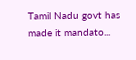Tamil Nadu govt has made it mandato...